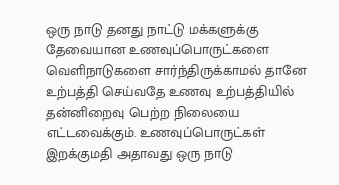ஒரு நாடு தனது நாட்டு மக்களுக்கு தேவையான உணவுப்பொருட்களை வெளிநாடுகளை சார்ந்திருக்காமல் தானே உற்பத்தி செய்வதே உணவு உற்பத்தியில் தன்னிறைவு பெற்ற நிலையை எட்டவைக்கும். உணவுப்பொருட்கள் இறக்குமதி அதாவது ஒரு நாடு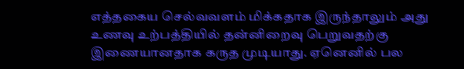எத்தகைய செல்வவளம் மிக்கதாக இருந்தாலும் அது உணவு உற்பத்தியில் தன்னிறைவு பெறுவதற்கு இணையானதாக கருத முடியாது. ஏனெனில் பல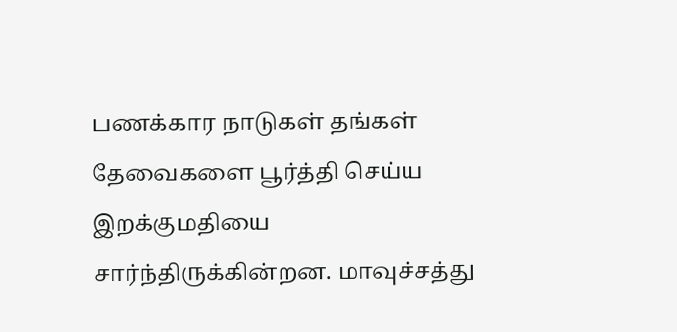பணக்கார நாடுகள் தங்கள் தேவைகளை பூர்த்தி செய்ய இறக்குமதியை சார்ந்திருக்கின்றன. மாவுச்சத்து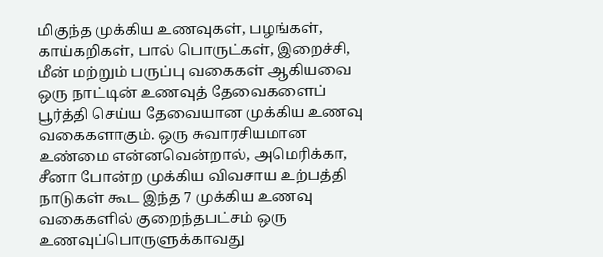மிகுந்த முக்கிய உணவுகள், பழங்கள், காய்கறிகள், பால் பொருட்கள், இறைச்சி, மீன் மற்றும் பருப்பு வகைகள் ஆகியவை ஒரு நாட்டின் உணவுத் தேவைகளைப் பூர்த்தி செய்ய தேவையான முக்கிய உணவு வகைகளாகும். ஒரு சுவாரசியமான உண்மை என்னவென்றால், அமெரிக்கா, சீனா போன்ற முக்கிய விவசாய உற்பத்தி நாடுகள் கூட இந்த 7 முக்கிய உணவு வகைகளில் குறைந்தபட்சம் ஒரு உணவுப்பொருளுக்காவது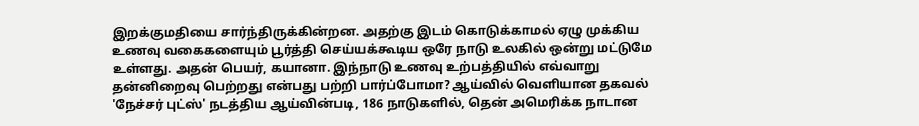இறக்குமதியை சார்ந்திருக்கின்றன. அதற்கு இடம் கொடுக்காமல் ஏழு முக்கிய உணவு வகைகளையும் பூர்த்தி செய்யக்கூடிய ஒரே நாடு உலகில் ஒன்று மட்டுமே உள்ளது. அதன் பெயர், கயானா. இந்நாடு உணவு உற்பத்தியில் எவ்வாறு தன்னிறைவு பெற்றது என்பது பற்றி பார்ப்போமா? ஆய்வில் வெளியான தகவல் 'நேச்சர் புட்ஸ்' நடத்திய ஆய்வின்படி, 186 நாடுகளில், தென் அமெரிக்க நாடான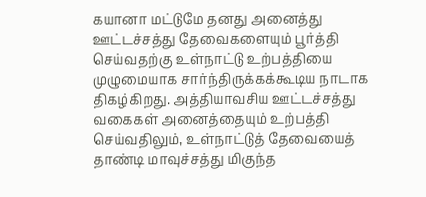கயானா மட்டுமே தனது அனைத்து ஊட்டச்சத்து தேவைகளையும் பூர்த்தி செய்வதற்கு உள்நாட்டு உற்பத்தியை முழுமையாக சார்ந்திருக்கக்கூடிய நாடாக திகழ்கிறது. அத்தியாவசிய ஊட்டச்சத்து வகைகள் அனைத்தையும் உற்பத்தி செய்வதிலும், உள்நாட்டுத் தேவையைத் தாண்டி மாவுச்சத்து மிகுந்த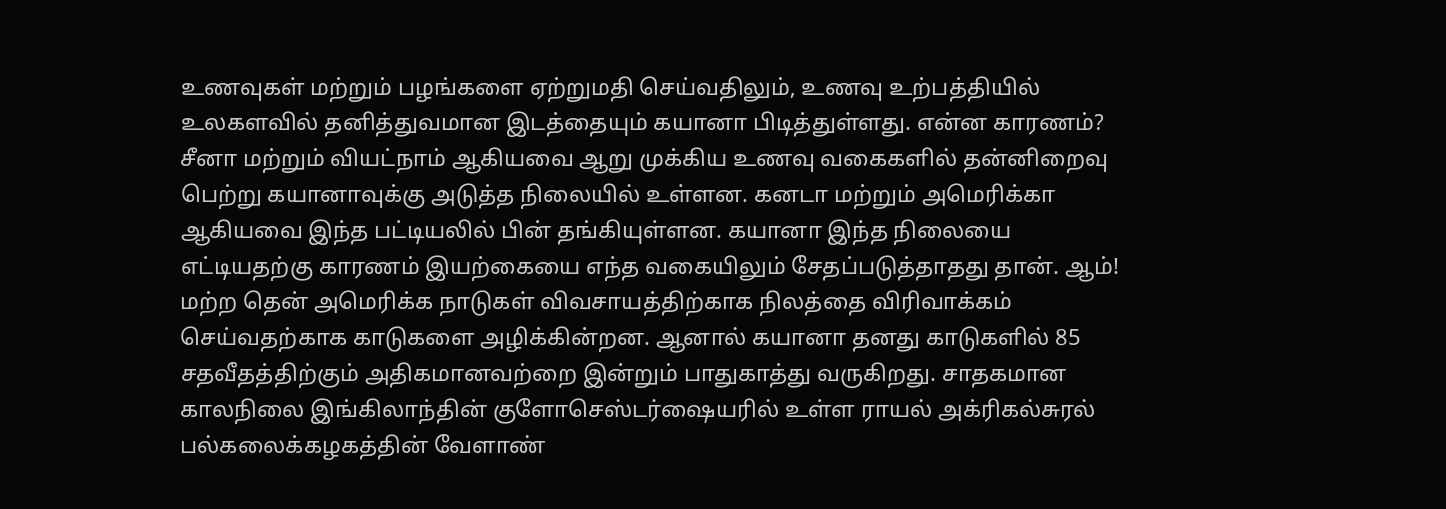உணவுகள் மற்றும் பழங்களை ஏற்றுமதி செய்வதிலும், உணவு உற்பத்தியில் உலகளவில் தனித்துவமான இடத்தையும் கயானா பிடித்துள்ளது. என்ன காரணம்? சீனா மற்றும் வியட்நாம் ஆகியவை ஆறு முக்கிய உணவு வகைகளில் தன்னிறைவு பெற்று கயானாவுக்கு அடுத்த நிலையில் உள்ளன. கனடா மற்றும் அமெரிக்கா ஆகியவை இந்த பட்டியலில் பின் தங்கியுள்ளன. கயானா இந்த நிலையை எட்டியதற்கு காரணம் இயற்கையை எந்த வகையிலும் சேதப்படுத்தாதது தான். ஆம்! மற்ற தென் அமெரிக்க நாடுகள் விவசாயத்திற்காக நிலத்தை விரிவாக்கம் செய்வதற்காக காடுகளை அழிக்கின்றன. ஆனால் கயானா தனது காடுகளில் 85 சதவீதத்திற்கும் அதிகமானவற்றை இன்றும் பாதுகாத்து வருகிறது. சாதகமான காலநிலை இங்கிலாந்தின் குளோசெஸ்டர்ஷையரில் உள்ள ராயல் அக்ரிகல்சுரல் பல்கலைக்கழகத்தின் வேளாண்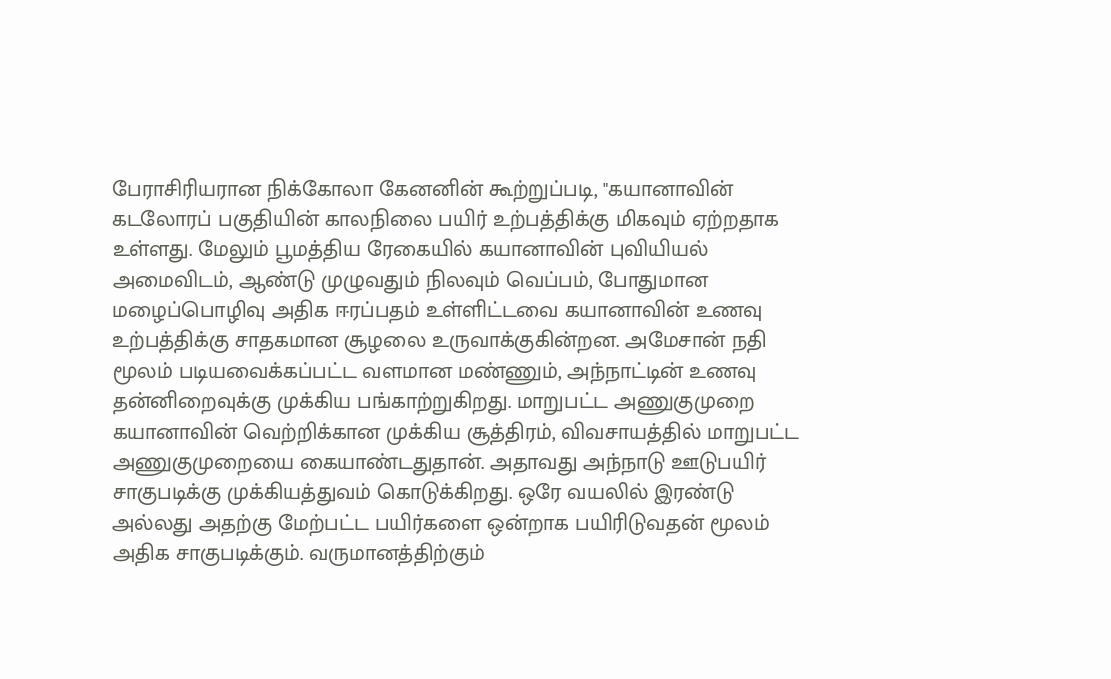பேராசிரியரான நிக்கோலா கேனனின் கூற்றுப்படி, "கயானாவின் கடலோரப் பகுதியின் காலநிலை பயிர் உற்பத்திக்கு மிகவும் ஏற்றதாக உள்ளது. மேலும் பூமத்திய ரேகையில் கயானாவின் புவியியல் அமைவிடம், ஆண்டு முழுவதும் நிலவும் வெப்பம், போதுமான மழைப்பொழிவு அதிக ஈரப்பதம் உள்ளிட்டவை கயானாவின் உணவு உற்பத்திக்கு சாதகமான சூழலை உருவாக்குகின்றன. அமேசான் நதி மூலம் படியவைக்கப்பட்ட வளமான மண்ணும், அந்நாட்டின் உணவு தன்னிறைவுக்கு முக்கிய பங்காற்றுகிறது. மாறுபட்ட அணுகுமுறை கயானாவின் வெற்றிக்கான முக்கிய சூத்திரம், விவசாயத்தில் மாறுபட்ட அணுகுமுறையை கையாண்டதுதான். அதாவது அந்நாடு ஊடுபயிர் சாகுபடிக்கு முக்கியத்துவம் கொடுக்கிறது. ஒரே வயலில் இரண்டு அல்லது அதற்கு மேற்பட்ட பயிர்களை ஒன்றாக பயிரிடுவதன் மூலம் அதிக சாகுபடிக்கும். வருமானத்திற்கும்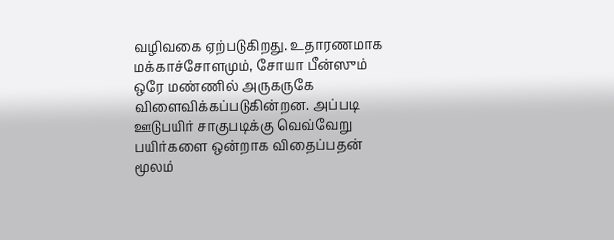வழிவகை ஏற்படுகிறது. உதாரணமாக மக்காச்சோளமும், சோயா பீன்ஸும் ஒரே மண்ணில் அருகருகே விளைவிக்கப்படுகின்றன. அப்படி ஊடுபயிர் சாகுபடிக்கு வெவ்வேறு பயிர்களை ஒன்றாக விதைப்பதன் மூலம்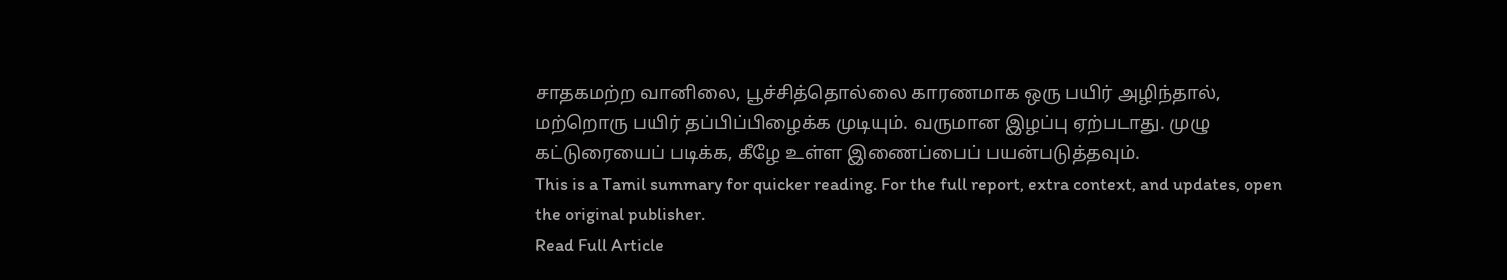சாதகமற்ற வானிலை, பூச்சித்தொல்லை காரணமாக ஒரு பயிர் அழிந்தால், மற்றொரு பயிர் தப்பிப்பிழைக்க முடியும். வருமான இழப்பு ஏற்படாது. முழு கட்டுரையைப் படிக்க, கீழே உள்ள இணைப்பைப் பயன்படுத்தவும்.
This is a Tamil summary for quicker reading. For the full report, extra context, and updates, open the original publisher.
Read Full Article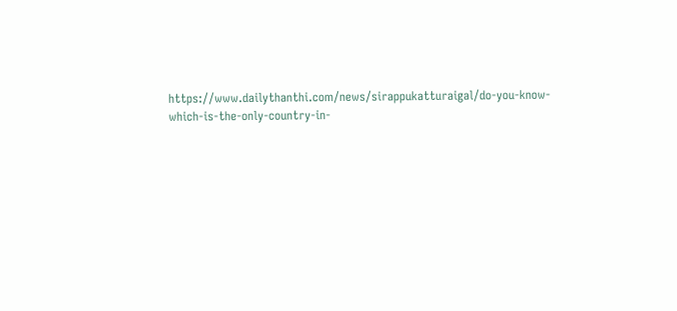https://www.dailythanthi.com/news/sirappukatturaigal/do-you-know-which-is-the-only-country-in-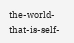the-world-that-is-self-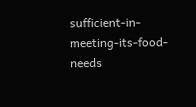sufficient-in-meeting-its-food-needs